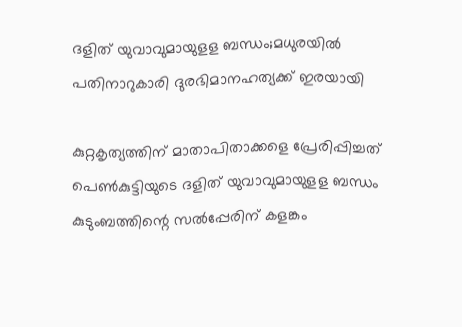ദളിത് യുവാവുമായുളള ബന്ധം;മധുരയില്‍ പതിനാറുകാരി ദുരഭിമാനഹത്യക്ക് ഇരയായി

കുറ്റകൃത്യത്തിന് മാതാപിതാക്കളെ പ്രേരിപ്പിച്ചത് പെണ്‍കുട്ടിയുടെ ദളിത് യുവാവുമായുളള ബന്ധം കുടുംബത്തിന്റെ സല്‍പ്പേരിന് കളങ്കം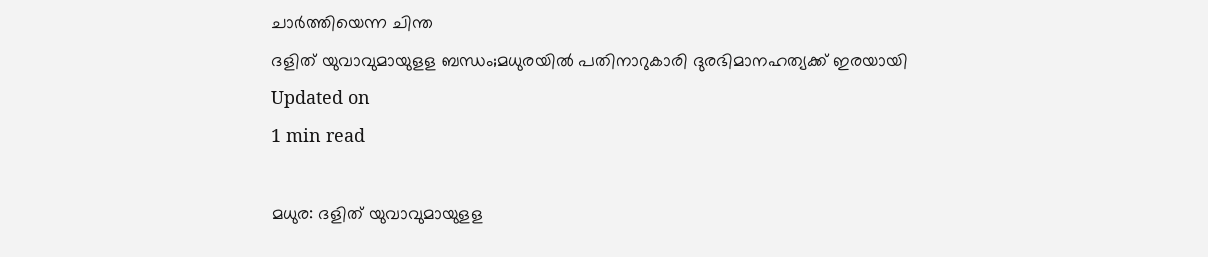ചാര്‍ത്തിയെന്ന ചിന്ത
ദളിത് യുവാവുമായുളള ബന്ധം;മധുരയില്‍ പതിനാറുകാരി ദുരഭിമാനഹത്യക്ക് ഇരയായി
Updated on
1 min read

മധുര: ദളിത് യുവാവുമായുളള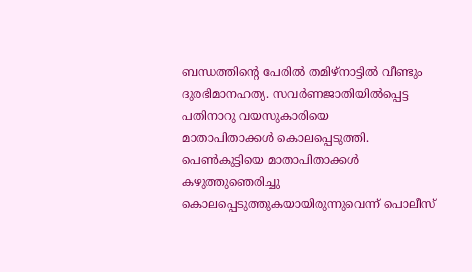ബന്ധത്തിന്റെ പേരില്‍ തമിഴ്‌നാട്ടില്‍ വീണ്ടും ദുരഭിമാനഹത്യ. സവര്‍ണജാതിയില്‍പ്പെട്ട പതിനാറു വയസുകാരിയെ
മാതാപിതാക്കള്‍ കൊലപ്പെടുത്തി. പെണ്‍കുട്ടിയെ മാതാപിതാക്കള്‍ കഴുത്തുഞെരിച്ചു കൊലപ്പെടുത്തുകയായിരുന്നുവെന്ന് പൊലീസ്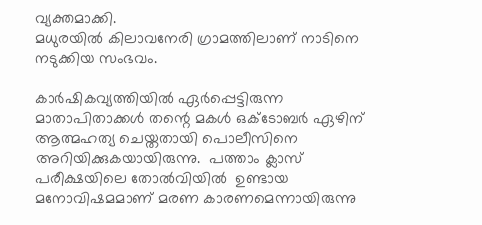വ്യക്തമാക്കി.
മധുരയില്‍ കിലാവനേരി ഗ്രാമത്തിലാണ് നാടിനെ നടുക്കിയ സംഭവം.

കാര്‍ഷികവ്യത്തിയില്‍ ഏര്‍പ്പെട്ടിരുന്ന മാതാപിതാക്കള്‍ തന്റെ മകള്‍ ഒക്ടോബര്‍ ഏഴിന് ആത്മഹത്യ ചെയ്തതായി പൊലീസിനെ അറിയിക്കുകയായിരുന്നു.  പത്താം ക്ലാസ് പരീക്ഷയിലെ തോല്‍വിയില്‍  ഉണ്ടായ മനോവിഷമമാണ് മരണ കാരണമെന്നായിരുന്നു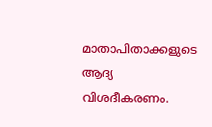മാതാപിതാക്കളുടെ ആദ്യ വിശദീകരണം.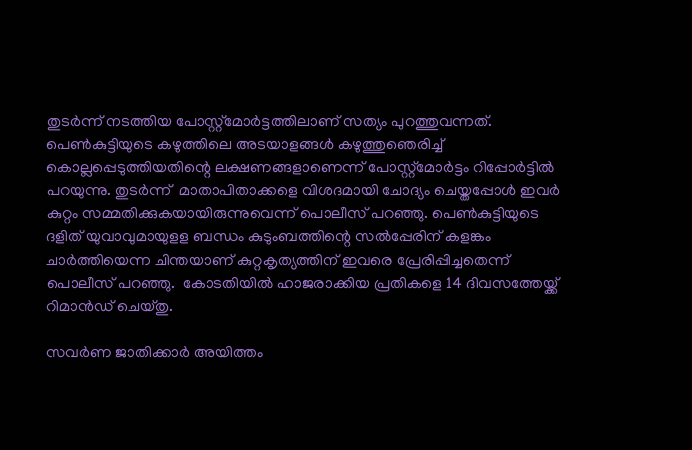തുടര്‍ന്ന് നടത്തിയ പോസ്റ്റ്‌മോര്‍ട്ടത്തിലാണ് സത്യം പുറത്തുവന്നത്. പെണ്‍കുട്ടിയുടെ കഴുത്തിലെ അടയാളങ്ങള്‍ കഴുത്തുഞെരിച്ച് കൊല്ലപ്പെടുത്തിയതിന്റെ ലക്ഷണങ്ങളാണെന്ന് പോസ്റ്റ്‌മോര്‍ട്ടം റിപ്പോര്‍ട്ടില്‍ പറയുന്നു. തുടര്‍ന്ന്  മാതാപിതാക്കളെ വിശദമായി ചോദ്യം ചെയ്തപ്പോള്‍ ഇവര്‍ കുറ്റം സമ്മതിക്കുകയായിരുന്നുവെന്ന് പൊലീസ് പറഞ്ഞു. പെണ്‍കുട്ടിയുടെ ദളിത് യുവാവുമായുളള ബന്ധം കുടുംബത്തിന്റെ സല്‍പ്പേരിന് കളങ്കം ചാര്‍ത്തിയെന്ന ചിന്തയാണ് കുറ്റകൃത്യത്തിന് ഇവരെ പ്രേരിപ്പിച്ചതെന്ന് പൊലീസ് പറഞ്ഞു.  കോടതിയില്‍ ഹാജരാക്കിയ പ്രതികളെ 14 ദിവസത്തേയ്ക്ക് റിമാന്‍ഡ് ചെയ്തു.

സവര്‍ണ ജാതിക്കാര്‍ അയിത്തം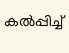കല്‍പ്പിച്ച്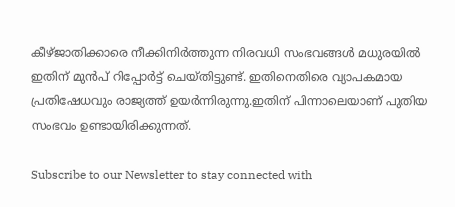കീഴ്ജാതിക്കാരെ നീക്കിനിര്‍ത്തുന്ന നിരവധി സംഭവങ്ങള്‍ മധുരയില്‍ ഇതിന് മുന്‍പ് റിപ്പോര്‍ട്ട് ചെയ്തിട്ടുണ്ട്. ഇതിനെതിരെ വ്യാപകമായ പ്രതിഷേധവും രാജ്യത്ത് ഉയര്‍ന്നിരുന്നു.ഇതിന് പിന്നാലെയാണ് പുതിയ സംഭവം ഉണ്ടായിരിക്കുന്നത്.

Subscribe to our Newsletter to stay connected with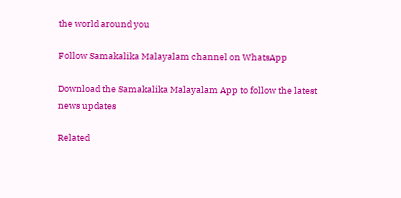the world around you

Follow Samakalika Malayalam channel on WhatsApp

Download the Samakalika Malayalam App to follow the latest news updates

Related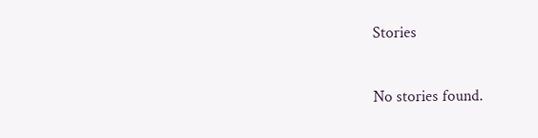Stories

No stories found.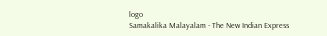logo
Samakalika Malayalam - The New Indian Express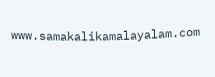www.samakalikamalayalam.com